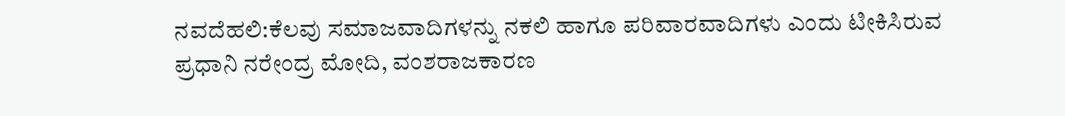ನವದೆಹಲಿ:ಕೆಲವು ಸಮಾಜವಾದಿಗಳನ್ನು ನಕಲಿ ಹಾಗೂ ಪರಿವಾರವಾದಿಗಳು ಎಂದು ಟೀಕಿಸಿರುವ ಪ್ರಧಾನಿ ನರೇಂದ್ರ ಮೋದಿ, ವಂಶರಾಜಕಾರಣ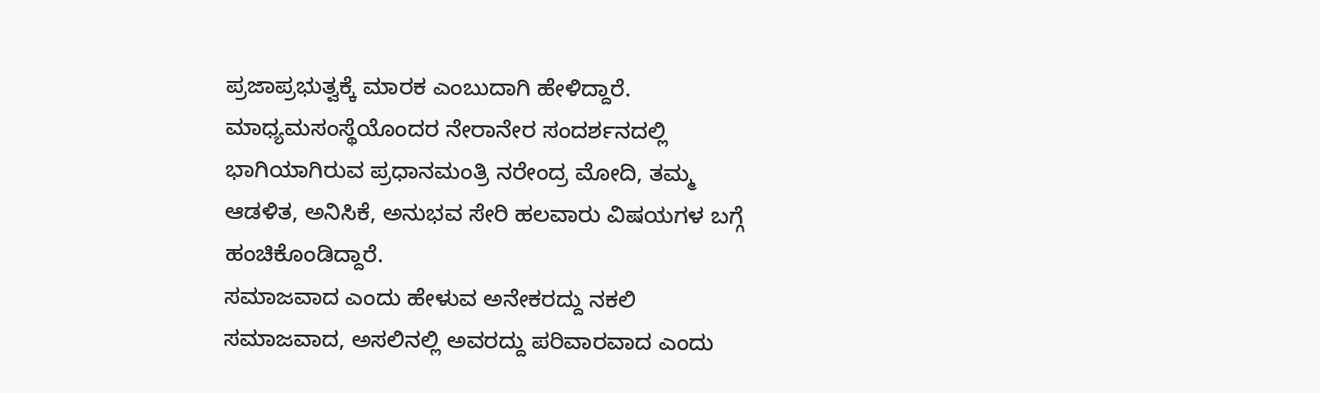ಪ್ರಜಾಪ್ರಭುತ್ವಕ್ಕೆ ಮಾರಕ ಎಂಬುದಾಗಿ ಹೇಳಿದ್ದಾರೆ.
ಮಾಧ್ಯಮಸಂಸ್ಥೆಯೊಂದರ ನೇರಾನೇರ ಸಂದರ್ಶನದಲ್ಲಿ ಭಾಗಿಯಾಗಿರುವ ಪ್ರಧಾನಮಂತ್ರಿ ನರೇಂದ್ರ ಮೋದಿ, ತಮ್ಮ ಆಡಳಿತ, ಅನಿಸಿಕೆ, ಅನುಭವ ಸೇರಿ ಹಲವಾರು ವಿಷಯಗಳ ಬಗ್ಗೆ ಹಂಚಿಕೊಂಡಿದ್ದಾರೆ.
ಸಮಾಜವಾದ ಎಂದು ಹೇಳುವ ಅನೇಕರದ್ದು ನಕಲಿ ಸಮಾಜವಾದ, ಅಸಲಿನಲ್ಲಿ ಅವರದ್ದು ಪರಿವಾರವಾದ ಎಂದು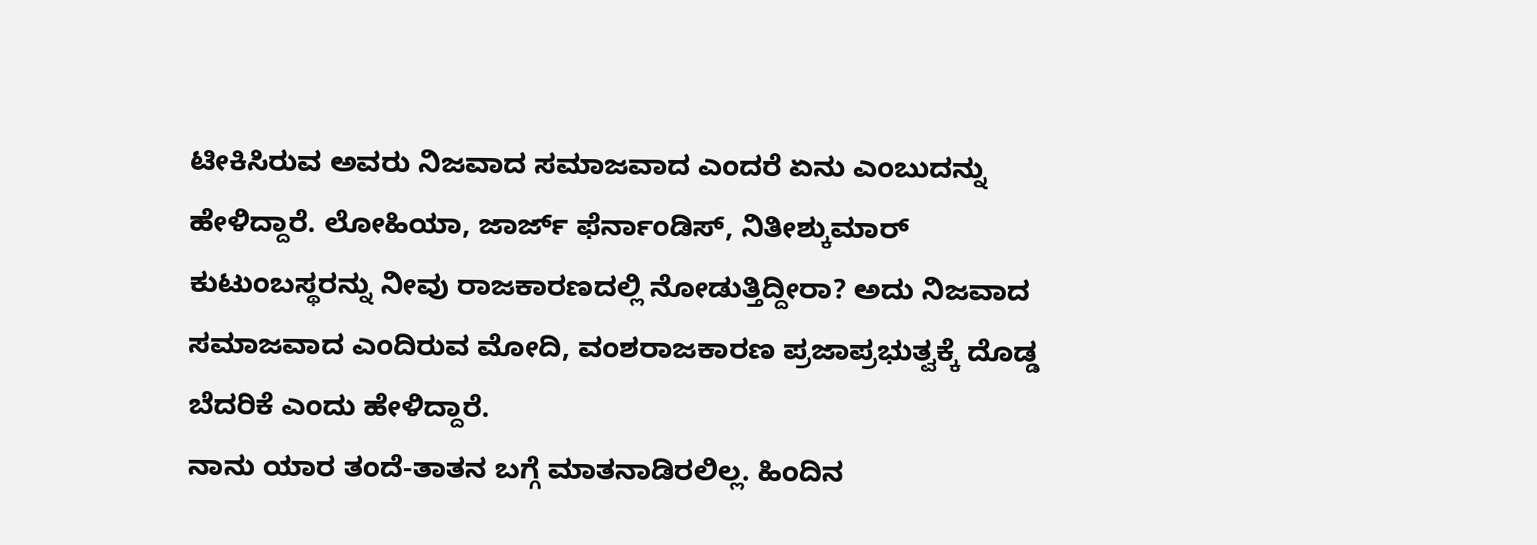ಟೀಕಿಸಿರುವ ಅವರು ನಿಜವಾದ ಸಮಾಜವಾದ ಎಂದರೆ ಏನು ಎಂಬುದನ್ನು ಹೇಳಿದ್ದಾರೆ. ಲೋಹಿಯಾ, ಜಾರ್ಜ್ ಫೆರ್ನಾಂಡಿಸ್, ನಿತೀಶ್ಕುಮಾರ್ ಕುಟುಂಬಸ್ಥರನ್ನು ನೀವು ರಾಜಕಾರಣದಲ್ಲಿ ನೋಡುತ್ತಿದ್ದೀರಾ? ಅದು ನಿಜವಾದ ಸಮಾಜವಾದ ಎಂದಿರುವ ಮೋದಿ, ವಂಶರಾಜಕಾರಣ ಪ್ರಜಾಪ್ರಭುತ್ವಕ್ಕೆ ದೊಡ್ಡ ಬೆದರಿಕೆ ಎಂದು ಹೇಳಿದ್ದಾರೆ.
ನಾನು ಯಾರ ತಂದೆ-ತಾತನ ಬಗ್ಗೆ ಮಾತನಾಡಿರಲಿಲ್ಲ. ಹಿಂದಿನ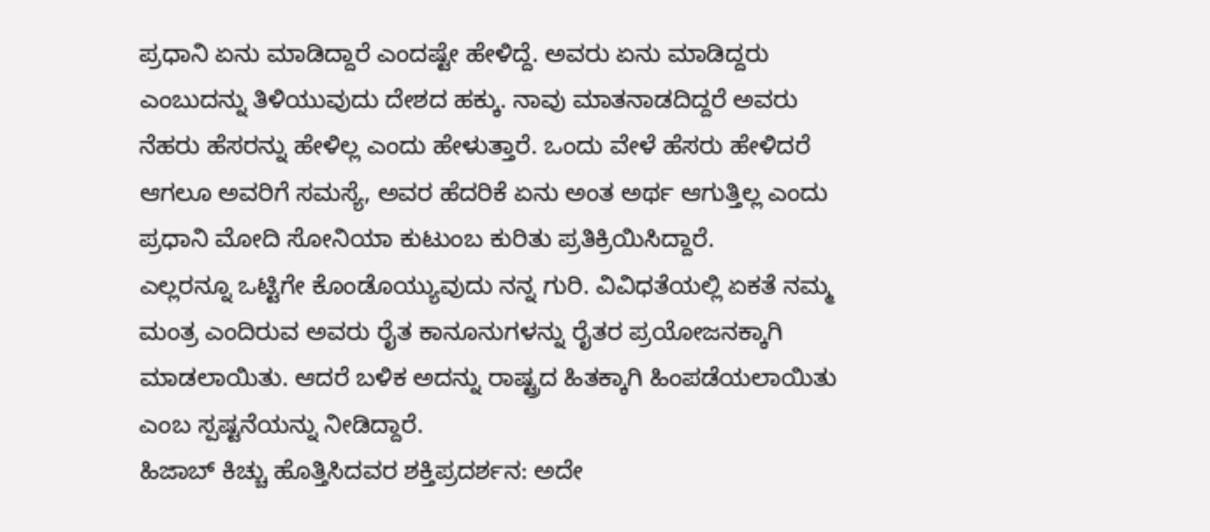ಪ್ರಧಾನಿ ಏನು ಮಾಡಿದ್ದಾರೆ ಎಂದಷ್ಟೇ ಹೇಳಿದ್ದೆ. ಅವರು ಏನು ಮಾಡಿದ್ದರು ಎಂಬುದನ್ನು ತಿಳಿಯುವುದು ದೇಶದ ಹಕ್ಕು. ನಾವು ಮಾತನಾಡದಿದ್ದರೆ ಅವರು ನೆಹರು ಹೆಸರನ್ನು ಹೇಳಿಲ್ಲ ಎಂದು ಹೇಳುತ್ತಾರೆ. ಒಂದು ವೇಳೆ ಹೆಸರು ಹೇಳಿದರೆ ಆಗಲೂ ಅವರಿಗೆ ಸಮಸ್ಯೆ, ಅವರ ಹೆದರಿಕೆ ಏನು ಅಂತ ಅರ್ಥ ಆಗುತ್ತಿಲ್ಲ ಎಂದು ಪ್ರಧಾನಿ ಮೋದಿ ಸೋನಿಯಾ ಕುಟುಂಬ ಕುರಿತು ಪ್ರತಿಕ್ರಿಯಿಸಿದ್ದಾರೆ.
ಎಲ್ಲರನ್ನೂ ಒಟ್ಟಿಗೇ ಕೊಂಡೊಯ್ಯುವುದು ನನ್ನ ಗುರಿ. ವಿವಿಧತೆಯಲ್ಲಿ ಏಕತೆ ನಮ್ಮ ಮಂತ್ರ ಎಂದಿರುವ ಅವರು ರೈತ ಕಾನೂನುಗಳನ್ನು ರೈತರ ಪ್ರಯೋಜನಕ್ಕಾಗಿ ಮಾಡಲಾಯಿತು. ಆದರೆ ಬಳಿಕ ಅದನ್ನು ರಾಷ್ಟ್ರದ ಹಿತಕ್ಕಾಗಿ ಹಿಂಪಡೆಯಲಾಯಿತು ಎಂಬ ಸ್ಪಷ್ಟನೆಯನ್ನು ನೀಡಿದ್ದಾರೆ.
ಹಿಜಾಬ್ ಕಿಚ್ಚು ಹೊತ್ತಿಸಿದವರ ಶಕ್ತಿಪ್ರದರ್ಶನ: ಅದೇ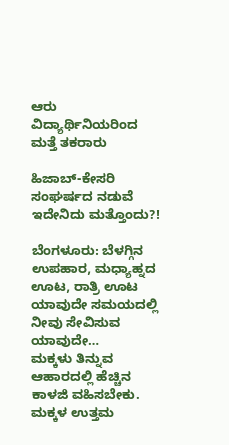ಆರು ವಿದ್ಯಾರ್ಥಿನಿಯರಿಂದ ಮತ್ತೆ ತಕರಾರು

ಹಿಜಾಬ್-ಕೇಸರಿ ಸಂಘರ್ಷದ ನಡುವೆ ಇದೇನಿದು ಮತ್ತೊಂದು?!

ಬೆಂಗಳೂರು: ಬೆಳಗ್ಗಿನ ಉಪಹಾರ, ಮಧ್ಯಾಹ್ನದ ಊಟ, ರಾತ್ರಿ ಊಟ ಯಾವುದೇ ಸಮಯದಲ್ಲಿ ನೀವು ಸೇವಿಸುವ ಯಾವುದೇ…
ಮಕ್ಕಳು ತಿನ್ನುವ ಆಹಾರದಲ್ಲಿ ಹೆಚ್ಚಿನ ಕಾಳಜಿ ವಹಿಸಬೇಕು. ಮಕ್ಕಳ ಉತ್ತಮ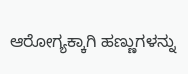ಆರೋಗ್ಯಕ್ಕಾಗಿ ಹಣ್ಣುಗಳನ್ನು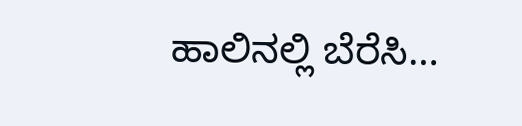ಹಾಲಿನಲ್ಲಿ ಬೆರೆಸಿ…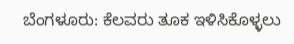ಬೆಂಗಳೂರು: ಕೆಲವರು ತೂಕ ಇಳಿಸಿಕೊಳ್ಳಲು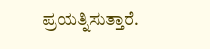ಪ್ರಯತ್ನಿಸುತ್ತಾರೆ.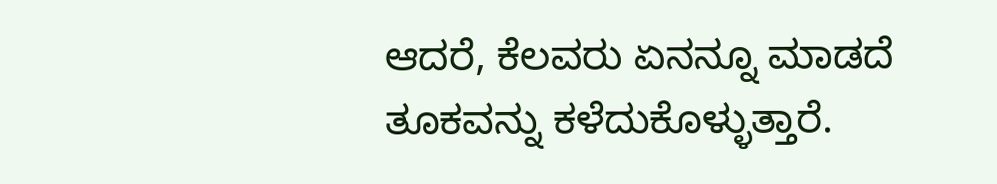ಆದರೆ, ಕೆಲವರು ಏನನ್ನೂ ಮಾಡದೆ ತೂಕವನ್ನು ಕಳೆದುಕೊಳ್ಳುತ್ತಾರೆ.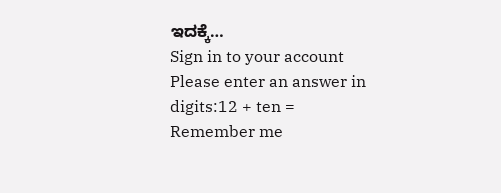ಇದಕ್ಕೆ…
Sign in to your account
Please enter an answer in digits:12 + ten =
Remember me